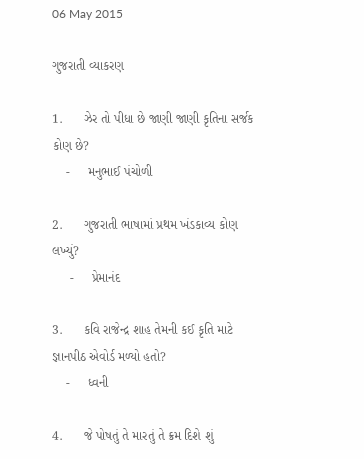06 May 2015

ગુજરાતી વ્યાકરણ

1.      ઝેર તો પીધા છે જાણી જાણી કૃતિના સર્જક કોણ છે?
    -     મનુભાઈ પંચોળી

2.      ગુજરાતી ભાષામાં પ્રથમ ખંડકાવ્ય કોણ લખ્યું?
     -     પ્રેમાનંદ

3.      કવિ રાજેન્દ્ર શાહ તેમની કઈ કૃતિ માટે જ્ઞાનપીઠ એવોર્ડ મળ્યો હતો?
    -     ધ્વની

4.      જે પોષતું તે મારતું તે ક્રમ દિશે શું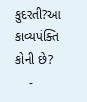કુદરતી?આ કાવ્યપંક્તિ કોની છે?
    -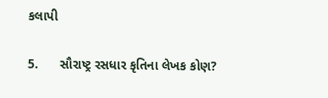કલાપી

5.      સૌરાષ્ટ્ર રસધાર કૃતિના લેખક કોણ?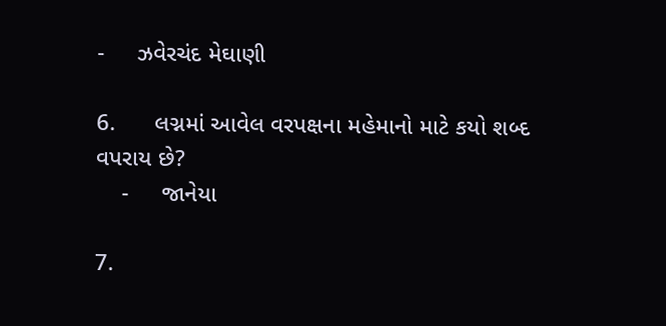-     ઝવેરચંદ મેઘાણી

6.      લગ્નમાં આવેલ વરપક્ષના મહેમાનો માટે કયો શબ્દ વપરાય છે?
    -     જાનેયા

7.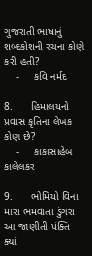ગુજરાતી ભાષાનું શબ્દકોશની રચના કોણે કરી હતી?
    -     કવિ નર્મદ

8.      હિમાલયનો પ્રવાસ કૃતિના લેખક કોણ છે?
    -     કાકાસાહેબ કાલેલકર

9.      ભોમિયો વિના મારા ભમવાતા ડુંગરા આ જાણીતી પંક્તિ ક્યાં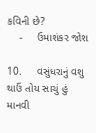કવિની છે?
    -     ઉમાશંકર જોશ

10.     વસુંધરાનું વશુ થાઉં તોય સાચું હું માનવી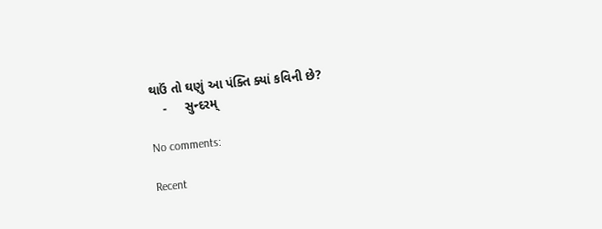થાઉં તો ઘણું આ પંક્તિ ક્યાં કવિની છે?
    -     સુન્દરમ્

No comments:

Recent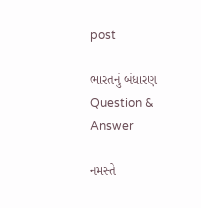post

ભારતનું બંધારણ Question & Answer

નમસ્તે